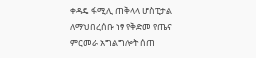ቀዳዴ ፋሚሊ ጠቅላላ ሆስፒታል ለማህበረሰቡ ነፃ የቅድመ የጤና ምርመራ አግልግሎት ሰጠ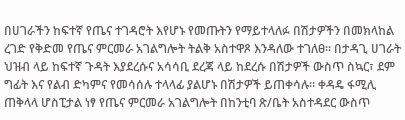በሀገራችን ከፍተኛ የጤና ተገዳሮት እየሆኑ የመጡትን የማይተላለፉ በሽታዎችን በመክላከል ረገድ የቅድመ የጤና ምርመራ አገልግሎት ትልቅ አስተዋጾ እንዳለው ተገለፀ፡፡ በታዳጊ ሀገራት ህዝብ ላይ ከፍተኛ ጉዳት እያደረሱና አሳሳቢ ደረጃ ላይ ከደረሱ በሽታዎች ውስጥ ስኳር፣ ደም ግፊት እና የልብ ድካምና የመሳሰሉ ተላላፊ ያልሆኑ በሽታዎች ይጠቀሳሉ፡፡ ቀዳዴ ፋሚሊ ጠቅላላ ሆስፒታል ነፃ የጤና ምርመራ አገልግሎት በከንቲባ ጽ/ቤት አስተዳደር ውስጥ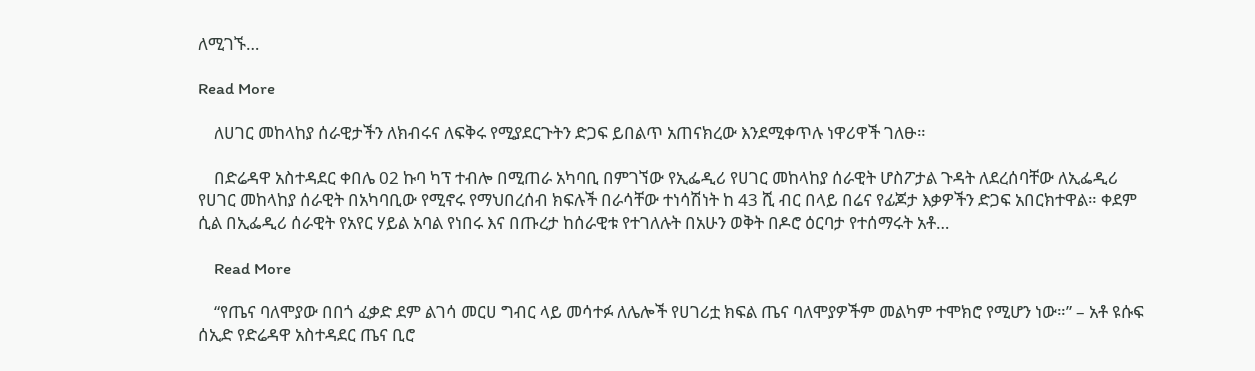ለሚገኙ…

Read More

    ለሀገር መከላከያ ሰራዊታችን ለክብሩና ለፍቅሩ የሚያደርጉትን ድጋፍ ይበልጥ አጠናክረው እንደሚቀጥሉ ነዋሪዋች ገለፁ።

    በድሬዳዋ አስተዳደር ቀበሌ 02 ኩባ ካፕ ተብሎ በሚጠራ አካባቢ በምገኘው የኢፌዲሪ የሀገር መከላከያ ሰራዊት ሆስፖታል ጉዳት ለደረሰባቸው ለኢፌዲሪ የሀገር መከላከያ ሰራዊት በአካባቢው የሚኖሩ የማህበረሰብ ክፍሉች በራሳቸው ተነሳሽነት ከ 43 ሺ ብር በላይ በሬና የፊጆታ እቃዎችን ድጋፍ አበርክተዋል። ቀደም ሲል በኢፌዲሪ ሰራዊት የአየር ሃይል አባል የነበሩ እና በጡረታ ከሰራዊቱ የተገለሉት በአሁን ወቅት በዶሮ ዕርባታ የተሰማሩት አቶ…

    Read More

    “የጤና ባለሞያው በበጎ ፈቃድ ደም ልገሳ መርሀ ግብር ላይ መሳተፉ ለሌሎች የሀገሪቷ ክፍል ጤና ባለሞያዎችም መልካም ተሞክሮ የሚሆን ነው።” – አቶ ዩሱፍ ሰኢድ የድሬዳዋ አስተዳደር ጤና ቢሮ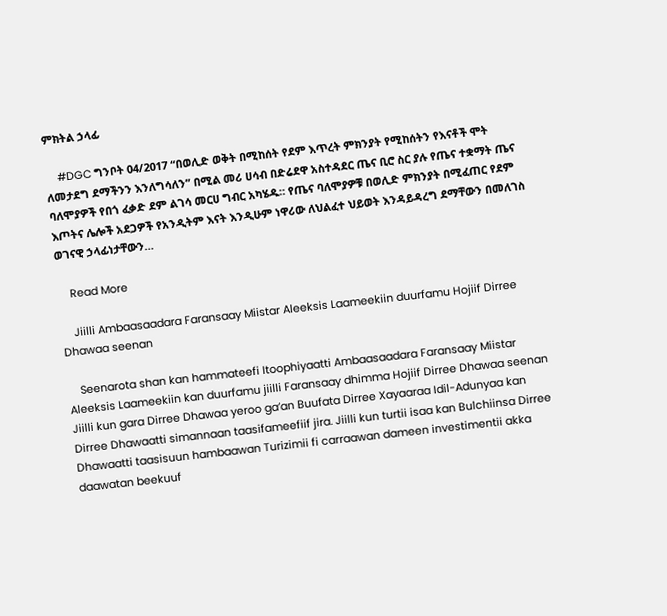ምክትል ኃላፊ

    #DGC ግንቦት 04/2017 “በወሊድ ወቅት በሚከሰት የደም እጥረት ምክንያት የሚከሰትን የእናቶች ሞት ለመታደግ ደማችንን እንለግሳለን” በሚል መሪ ሀሳብ በድሬደዋ አስተዳደር ጤና ቢሮ ስር ያሉ የጤና ተቋማት ጤና ባለሞያዎች የበጎ ፈቃድ ደም ልገሳ መርሀ ግብር አካሄዱ። የጤና ባለሞያዎቹ በወሊድ ምክንያት በሚፈጠር የደም እጦትና ሌሎች አደጋዎች የአንዲትም እናት እንዲሁም ነዋሪው ለህልፈተ ህይወት እንዳይዳረግ ደማቸውን በመለገስ ወገናዊ ኃላፊነታቸውን…

    Read More

    Jiilli Ambaasaadara Faransaay Miistar Aleeksis Laameekiin duurfamu Hojiif Dirree Dhawaa seenan

    Seenarota shan kan hammateefi Itoophiyaatti Ambaasaadara Faransaay Miistar Aleeksis Laameekiin kan duurfamu jiilli Faransaay dhimma Hojiif Dirree Dhawaa seenan Jiilli kun gara Dirree Dhawaa yeroo ga’an Buufata Dirree Xayaaraa Idil-Adunyaa kan Dirree Dhawaatti simannaan taasifameefiif jira. Jiilli kun turtii isaa kan Bulchiinsa Dirree Dhawaatti taasisuun hambaawan Turizimii fi carraawan dameen investimentii akka daawatan beekuuf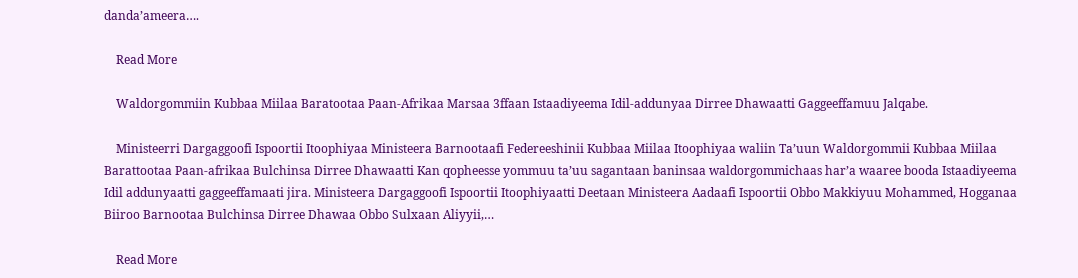danda’ameera….

    Read More

    Waldorgommiin Kubbaa Miilaa Baratootaa Paan-Afrikaa Marsaa 3ffaan Istaadiyeema Idil-addunyaa Dirree Dhawaatti Gaggeeffamuu Jalqabe.

    Ministeerri Dargaggoofi Ispoortii Itoophiyaa Ministeera Barnootaafi Federeeshinii Kubbaa Miilaa Itoophiyaa waliin Ta’uun Waldorgommii Kubbaa Miilaa Barattootaa Paan-afrikaa Bulchinsa Dirree Dhawaatti Kan qopheesse yommuu ta’uu sagantaan baninsaa waldorgommichaas har’a waaree booda Istaadiyeema Idil addunyaatti gaggeeffamaati jira. Ministeera Dargaggoofi Ispoortii Itoophiyaatti Deetaan Ministeera Aadaafi Ispoortii Obbo Makkiyuu Mohammed, Hogganaa Biiroo Barnootaa Bulchinsa Dirree Dhawaa Obbo Sulxaan Aliyyii,…

    Read More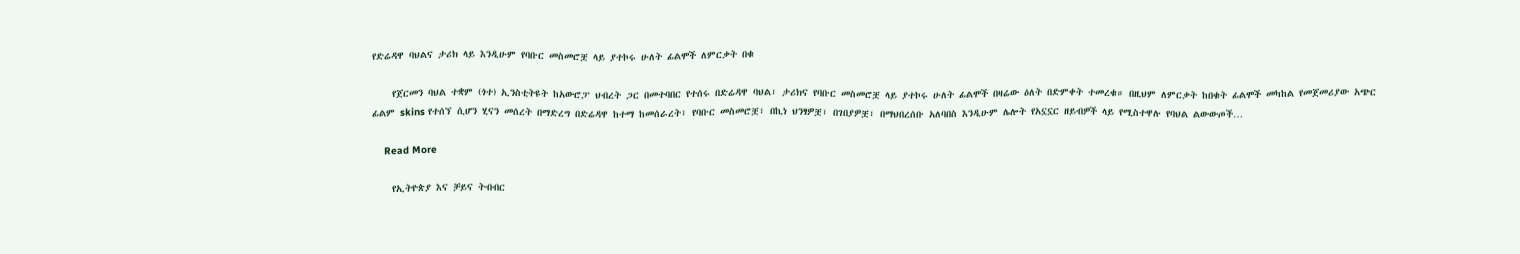የድሬዳዋ ባህልና ታሪክ ላይ እንዲሁም የባቡር መስመሮቿ ላይ ያተኮሩ ሁለት ፊልሞች ለምርቃት በቁ

    የጀርመን ባህል ተቋም (ጎተ) ኢንስቲትዩት ከአውሮፓ ህብረት ጋር በመተባበር የተሰሩ በድሬዳዋ ባህል፣ ታሪክና የባቡር መስመሮቿ ላይ ያተኮሩ ሁለት ፊልሞች በዛሬው ዕለት በድምቀት ተመረቁ። በዚህም ለምርቃት ከበቁት ፊልሞች መካከል የመጀመሪያው አጭር ፊልም skins የተሰኘ ሲሆን ሂናን መሰረት በማድረግ በድሬዳዋ ከተማ ከመሰራረት፣ የባቡር መስመሮቿ፣ በኪነ ህንፃዎቿ፣ በገበያዎቿ፣ በማህበረሰቡ አለባበስ እንዲሁም ሌሎት የአኗኗር ዘይብዎች ላይ የሚስተዋሉ የባህል ልውውጦች…

    Read More

    የኢትዮጵያ እና ቻይና ትብብር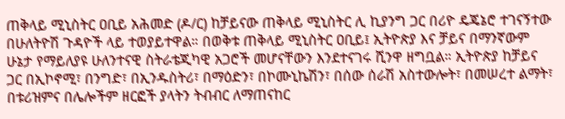ጠቅላይ ሚኒስትር ዐቢይ አሕመድ (ዶ/ር) ከቻይናው ጠቅላይ ሚኒስትር ሊ ኪያንግ ጋር በሪዮ ዴጄኔሮ ተገናኝተው በሁለትዮሽ ጉዳዮች ላይ ተወያይተዋል። በወቅቱ ጠቅላይ ሚኒስትር ዐቢይ፤ ኢትዮጵያ እና ቻይና በማንኛውም ሁኔታ የማይለያዩ ሁለንተናዊ ስትራቴጂካዊ አጋሮች መሆናቸውን እንደተናገሩ ሺንዋ ዘግቧል። ኢትዮጵያ ከቻይና ጋር በኢኮኖሚ፣ በንግድ፣ በኢንዱስትሪ፣ በማዕድን፣ በኮሙኒኬሽን፣ በሰው ሰራሽ አስተውሎት፣ በመሠረተ ልማት፣ በቱሪዝምና በሌሎችም ዘርፎች ያላትን ትብብር ለማጠናከር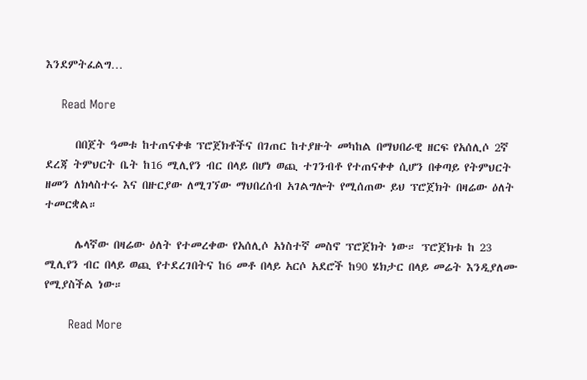እንደምትፈልግ…

    Read More

      በበጀት ዓመቱ ከተጠናቀቁ ፕሮጀክቶችና በገጠር ከተያዙት መካከል በማህበራዊ ዘርፍ የአሰሊሶ 2ኛ ደረጃ ትምህርት ቤት ከ16 ሚሊየን ብር በላይ በሆነ ወጪ ተገንብቶ የተጠናቀቀ ሲሆን በቀጣይ የትምህርት ዘመን ለክላስተሩ እና በዙርያው ለሚገኘው ማህበረሰብ አገልግሎት የሚሰጠው ይህ ፕሮጀክት በዛሬው ዕለት ተመርቋል።

      ሌላኛው በዛሬው ዕለት የተመረቀው የአሰሊሶ አነስተኛ መስኖ ፕሮጀክት ነው። ፕሮጀክቱ ከ 23 ሚሊየን ብር በላይ ወጪ የተደረገበትና ከ6 መቶ በላይ አርሶ አደሮች ከ90 ሄክታር በላይ መሬት እንዲያለሙ የሚያስችል ነው።

      Read More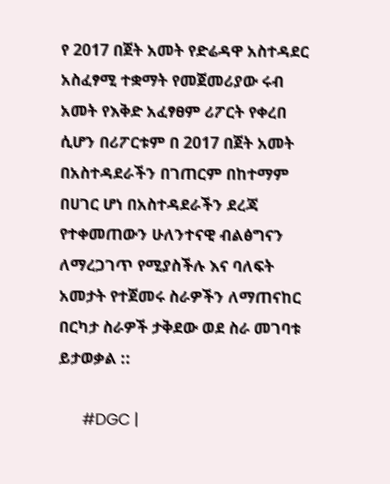የ 2017 በጀት አመት የድሬዳዋ አስተዳደር አስፈፃሚ ተቋማት የመጀመሪያው ሩብ አመት የእቅድ አፈፃፀም ሪፖርት የቀረበ ሲሆን በሪፖርቱም በ 2017 በጀት አመት በአስተዳደራችን በገጠርም በከተማም በሀገር ሆነ በአስተዳደራችን ደረጃ የተቀመጠውን ሁለንተናዊ ብልፅግናን ለማረጋገጥ የሚያስችሉ እና ባለፍት አመታት የተጀመሩ ስራዎችን ለማጠናከር በርካታ ስራዎች ታቅደው ወደ ስራ መገባቱ ይታወቃል ::

      #DGC |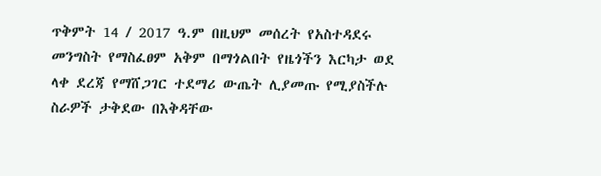ጥቅምት 14 / 2017 ዓ.ም በዚህም መሰረት የአስተዳደሩ መንግስት የማስፈፀም አቅም በማጎልበት የዜጎችን እርካታ ወደ ላቀ ደረጃ የማሸጋገር ተደማሪ ውጤት ሊያመጡ የሚያስችሉ ስራዎች ታቅደው በእቅዳቸው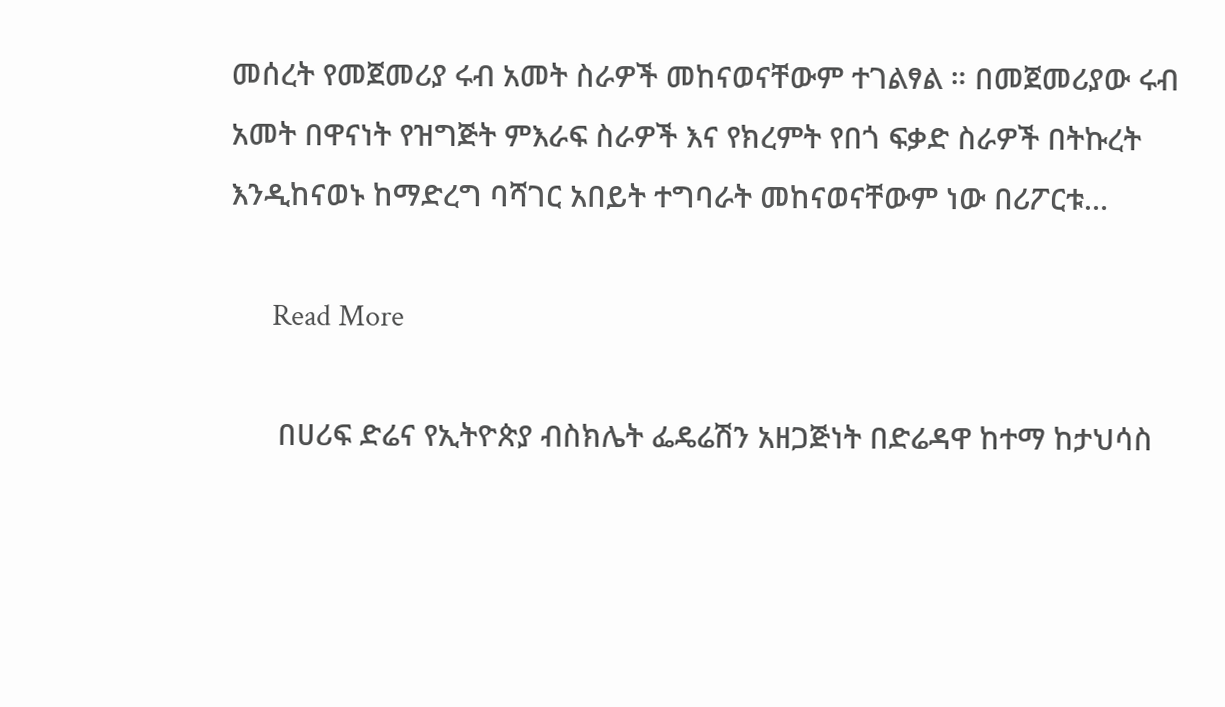መሰረት የመጀመሪያ ሩብ አመት ስራዎች መከናወናቸውም ተገልፃል ። በመጀመሪያው ሩብ አመት በዋናነት የዝግጅት ምእራፍ ስራዎች እና የክረምት የበጎ ፍቃድ ስራዎች በትኩረት እንዲከናወኑ ከማድረግ ባሻገር አበይት ተግባራት መከናወናቸውም ነው በሪፖርቱ…

      Read More

      በሀሪፍ ድሬና የኢትዮጵያ ብስክሌት ፌዴሬሽን አዘጋጅነት በድሬዳዋ ከተማ ከታህሳስ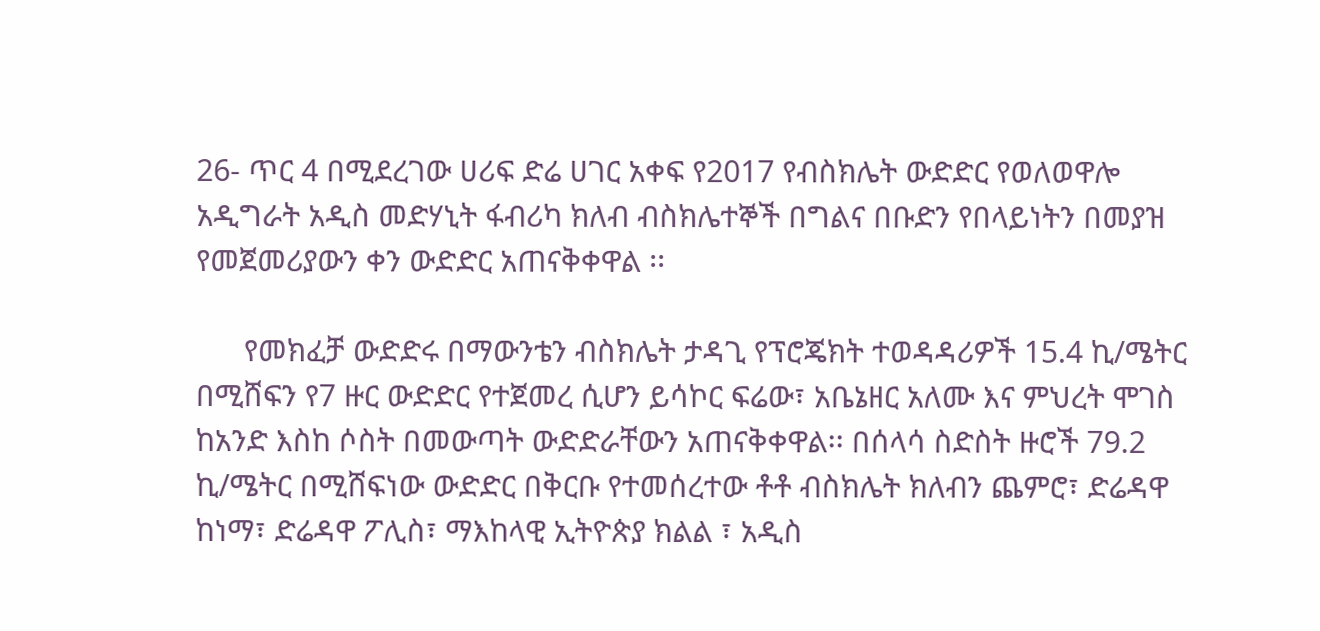26- ጥር 4 በሚደረገው ሀሪፍ ድሬ ሀገር አቀፍ የ2017 የብስክሌት ውድድር የወለወዋሎ አዲግራት አዲስ መድሃኒት ፋብሪካ ክለብ ብስክሌተኞች በግልና በቡድን የበላይነትን በመያዝ የመጀመሪያውን ቀን ውድድር አጠናቅቀዋል ፡፡

      የመክፈቻ ውድድሩ በማውንቴን ብስክሌት ታዳጊ የፕሮጄክት ተወዳዳሪዎች 15.4 ኪ/ሜትር በሚሸፍን የ7 ዙር ውድድር የተጀመረ ሲሆን ይሳኮር ፍሬው፣ አቤኔዘር አለሙ እና ምህረት ሞገስ ከአንድ እስከ ሶስት በመውጣት ውድድራቸውን አጠናቅቀዋል፡፡ በሰላሳ ስድስት ዙሮች 79.2 ኪ/ሜትር በሚሸፍነው ውድድር በቅርቡ የተመሰረተው ቶቶ ብስክሌት ክለብን ጨምሮ፣ ድሬዳዋ ከነማ፣ ድሬዳዋ ፖሊስ፣ ማእከላዊ ኢትዮጵያ ክልል ፣ አዲስ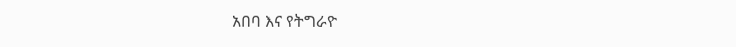አበባ እና የትግራዮ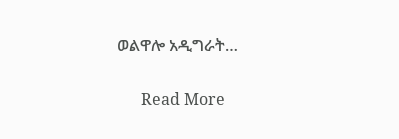ወልዋሎ አዲግራት…

      Read More